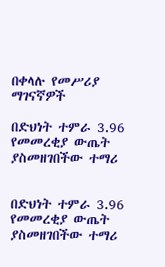በቀላሉ የመሥሪያ ማገናኛዎች

በድህነት ተምራ 3.96 የመመረቂያ ውጤት ያስመዘገበችው ተማሪ


በድህነት ተምራ 3.96 የመመረቂያ ውጤት ያስመዘገበችው ተማሪ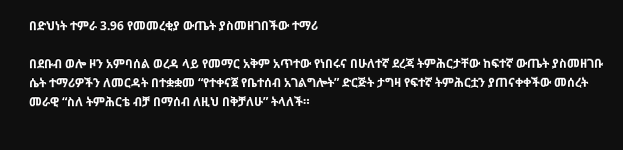በድህነት ተምራ 3.96 የመመረቂያ ውጤት ያስመዘገበችው ተማሪ

በደቡብ ወሎ ዞን አምባሰል ወረዳ ላይ የመማር አቅም አጥተው የነበሩና በሁለተኛ ደረጃ ትምሕርታቸው ከፍተኛ ውጤት ያስመዘገቡ ሴት ተማሪዎችን ለመርዳት በተቋቋመ “የተቀናጀ የቤተሰብ አገልግሎት” ድርጅት ታግዛ የፍተኛ ትምሕርቷን ያጠናቀቀችው መሰረት መራዊ “ስለ ትምሕርቴ ብቻ በማሰብ ለዚህ በቅቻለሁ” ትላለች።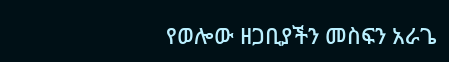የወሎው ዘጋቢያችን መስፍን አራጌ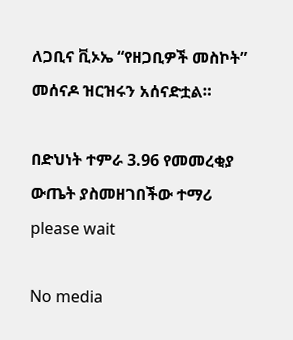ለጋቢና ቪኦኤ “የዘጋቢዎች መስኮት” መሰናዶ ዝርዝሩን አሰናድቷል።

በድህነት ተምራ 3.96 የመመረቂያ ውጤት ያስመዘገበችው ተማሪ
please wait

No media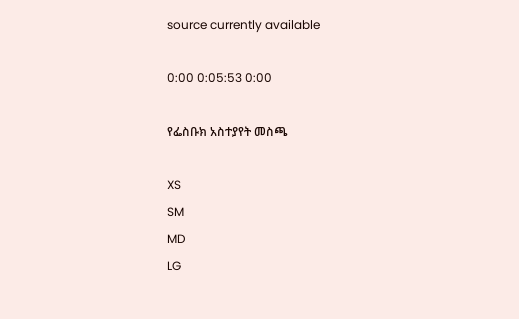source currently available

0:00 0:05:53 0:00

የፌስቡክ አስተያየት መስጫ

XS
SM
MD
LG